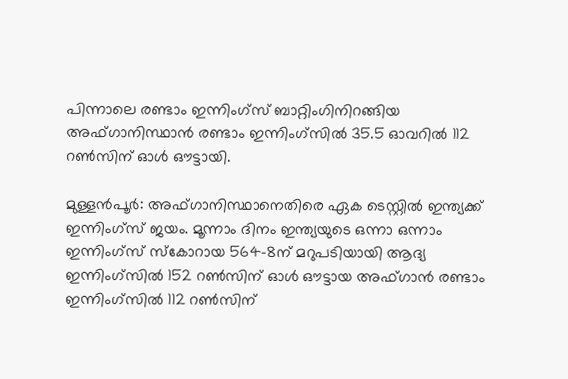പിന്നാലെ രണ്ടാം ഇന്നിംഗ്സ് ബാറ്റിംഗിനിറങ്ങിയ അഫ്ഗാനിസ്ഥാൻ രണ്ടാം ഇന്നിംഗ്സില്‍ 35.5 ഓവറില്‍ 112 റണ്‍സിന് ഓള്‍ ഔട്ടായി.

മുള്ളൻപൂര്‍: അഫ്ഗാനിസ്ഥാനെതിരെ ഏക ടെസ്റ്റില്‍ ഇന്ത്യക്ക് ഇന്നിംഗ്സ് ജയം. മൂന്നാം ദിനം ഇന്ത്യയുടെ ഒന്നാ ഒന്നാം ഇന്നിംഗ്സ് സ്കോറായ 564-8ന് മറുപടിയായി ആദ്യ ഇന്നിംഗ്സില്‍ 152 റണ്‍സിന് ഓള്‍ ഔട്ടായ അഫ്ഗാന്‍ രണ്ടാം ഇന്നിംഗ്സില്‍ 112 റണ്‍സിന്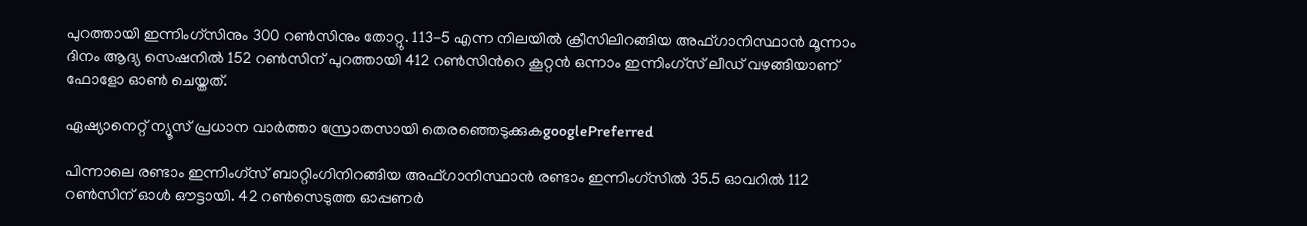പുറത്തായി ഇന്നിംഗ്സിനും 300 റണ്‍സിനും തോറ്റു. 113-5 എന്ന നിലയില്‍ ക്രീസിലിറങ്ങിയ അഫ്ഗാനിസ്ഥാൻ മൂന്നാം ദിനം ആദ്യ സെഷനില്‍ 152 റണ്‍സിന് പുറത്തായി 412 റണ്‍സിന്‍റെ കൂറ്റൻ ഒന്നാം ഇന്നിംഗ്സ് ലീഡ് വഴങ്ങിയാണ് ഫോളോ ഓണ്‍ ചെയ്തത്.

ഏഷ്യാനെറ്റ് ന്യൂസ് പ്രധാന വാർത്താ സ്രോതസായി തെരഞ്ഞെടുക്കുകgooglePreferred

പിന്നാലെ രണ്ടാം ഇന്നിംഗ്സ് ബാറ്റിംഗിനിറങ്ങിയ അഫ്ഗാനിസ്ഥാൻ രണ്ടാം ഇന്നിംഗ്സില്‍ 35.5 ഓവറില്‍ 112 റണ്‍സിന് ഓള്‍ ഔട്ടായി. 42 റണ്‍സെടുത്ത ഓപ്പണര്‍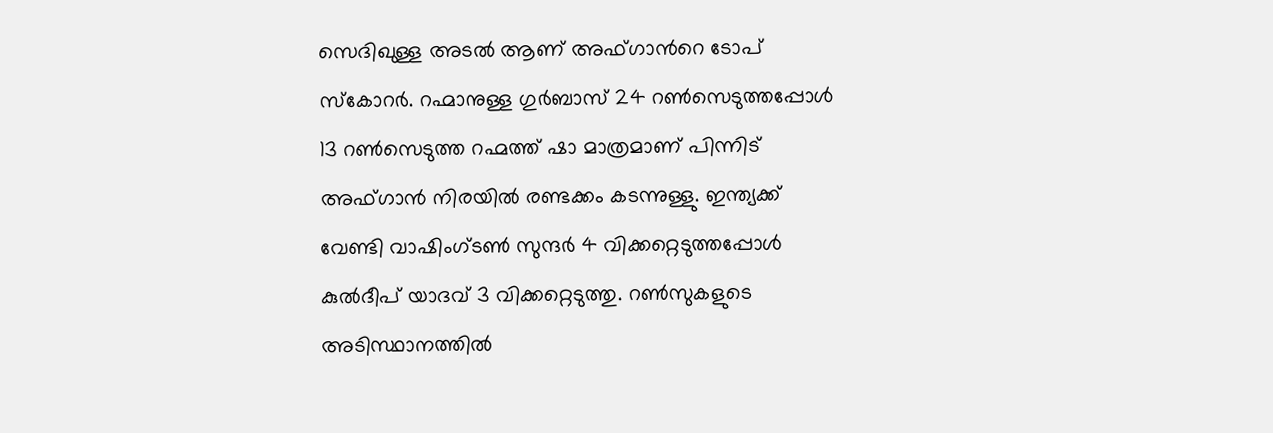സെദിഖുള്ള അടല്‍ ആണ് അഫ്ഗാന്‍റെ ടോപ് സ്കോറര്‍. റഹ്മാനുള്ള ഗുര്‍ബാസ് 24 റണ്‍സെടുത്തപ്പോള്‍ 13 റണ്‍സെടുത്ത റഹ്മത്ത് ഷാ മാത്രമാണ് പിന്നിട് അഫ്ഗാൻ നിരയില്‍ രണ്ടക്കം കടന്നുള്ളു. ഇന്ത്യക്ക് വേണ്ടി വാഷിംഗ്ടണ്‍ സുന്ദര്‍ 4 വിക്കറ്റെടുത്തപ്പോള്‍ കുല്‍ദീപ് യാദവ് 3 വിക്കറ്റെടുത്തു. റണ്‍സുകളുടെ അടിസ്ഥാനത്തില്‍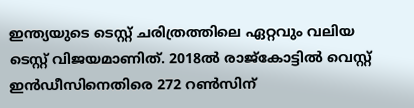ഇന്ത്യയുടെ ടെസ്റ്റ് ചരിത്രത്തിലെ ഏറ്റവും വലിയ ടെസ്റ്റ് വിജയമാണിത്. 2018ല്‍ രാജ്കോട്ടില്‍ വെസ്റ്റ് ഇന്‍ഡീസിനെതിരെ 272 റണ്‍സിന്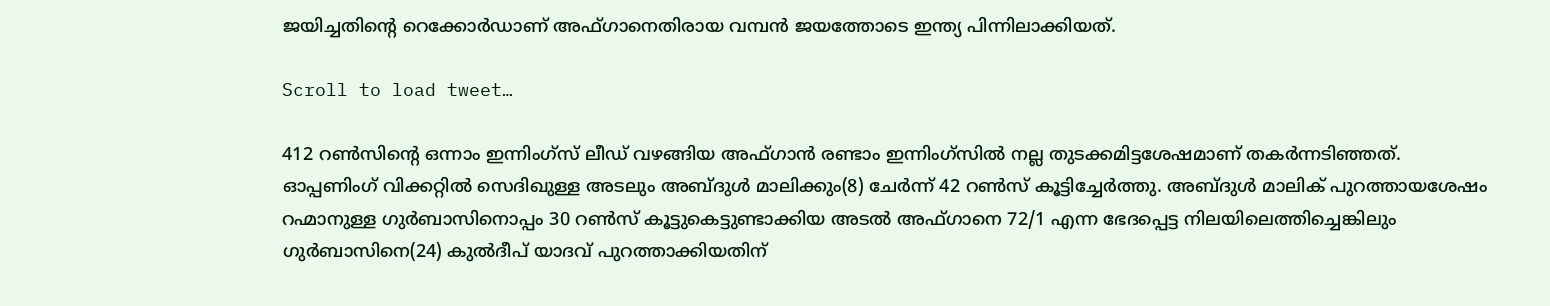ജയിച്ചതിന്‍റെ റെക്കോര്‍ഡാണ് അഫ്ഗാനെതിരായ വമ്പന്‍ ജയത്തോടെ ഇന്ത്യ പിന്നിലാക്കിയത്.

Scroll to load tweet…

412 റൺസിന്‍റെ ഒന്നാം ഇന്നിംഗ്സ് ലീഡ് വഴങ്ങിയ അഫ്ഗാന്‍ രണ്ടാം ഇന്നിംഗ്സില്‍ നല്ല തുടക്കമിട്ടശേഷമാണ് തകര്‍ന്നടിഞ്ഞത്. ഓപ്പണിംഗ് വിക്കറ്റില്‍ സെദിഖുള്ള അടലും അബ്ദുള്‍ മാലിക്കും(8) ചേര്‍ന്ന് 42 റണ്‍സ് കൂട്ടിച്ചേര്‍ത്തു. അബ്ദുള്‍ മാലിക് പുറത്തായശേഷം റഹ്മാനുള്ള ഗുര്‍ബാസിനൊപ്പം 30 റണ്‍സ് കൂട്ടുകെട്ടുണ്ടാക്കിയ അടല്‍ അഫ്ഗാനെ 72/1 എന്ന ഭേദപ്പെട്ട നിലയിലെത്തിച്ചെങ്കിലും ഗുര്‍ബാസിനെ(24) കുല്‍ദീപ് യാദവ് പുറത്താക്കിയതിന്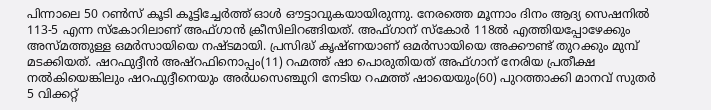പിന്നാലെ 50 റണ്‍സ് കൂടി കൂട്ടിച്ചേര്‍ത്ത് ഓള്‍ ഔട്ടാവുകയായിരുന്നു. നേരത്തെ മൂന്നാം ദിനം ആദ്യ സെഷനിൽ 113-5 എന്ന സ്കോറിലാണ് അഫ്ഗാന്‍ ക്രീസിലിറങ്ങിയത്. അഫ്ഗാന് സ്കോര്‍ 118ൽ എത്തിയപ്പോഴേക്കും അസ്മത്തുള്ള ഒമര്‍സായിയെ നഷ്ടമായി. പ്രസിദ്ധ് കൃഷ്ണയാണ് ഒമര്‍സായിയെ അക്കൗണ്ട് തുറക്കും മുമ്പ് മടക്കിയത്. ഷറഫുദ്ദീന്‍ അഷ്റഫിനൊപ്പം(11) റഹ്മത്ത് ഷാ പൊരുതിയത് അഫ്ഗാന് നേരിയ പ്രതീക്ഷ നല്‍കിയെങ്കിലും ഷറഫുദ്ദീനെയും അര്‍ധസെഞ്ചുറി നേടിയ റഹ്മത്ത് ഷായെയും(60) പുറത്താക്കി മാനവ് സുതര്‍ 5 വിക്കറ്റ്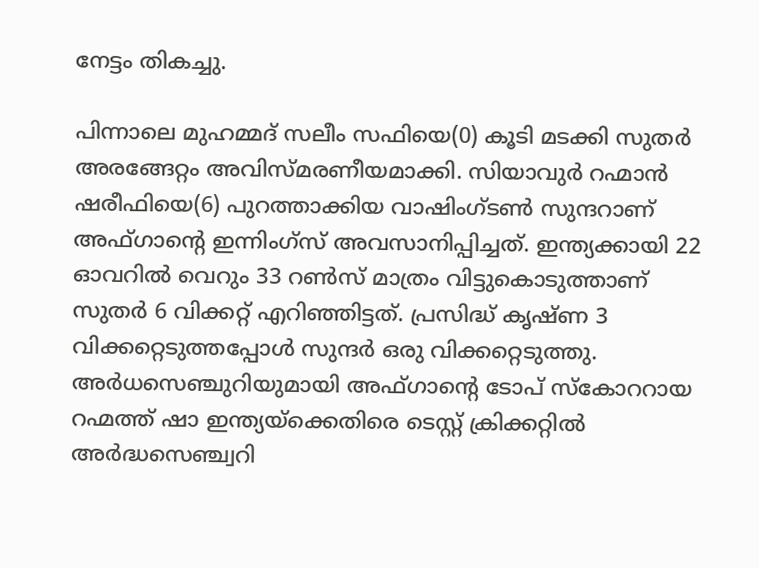നേട്ടം തികച്ചു.

പിന്നാലെ മുഹമ്മദ് സലീം സഫിയെ(0) കൂടി മടക്കി സുതര്‍ അരങ്ങേറ്റം അവിസ്മരണീയമാക്കി. സിയാവുര്‍ റഹ്മാന്‍ ഷരീഫിയെ(6) പുറത്താക്കിയ വാഷിംഗ്ടണ്‍ സുന്ദറാണ് അഫ്ഗാന്‍റെ ഇന്നിംഗ്സ് അവസാനിപ്പിച്ചത്. ഇന്ത്യക്കായി 22 ഓവറിൽ വെറും 33 റൺസ് മാത്രം വിട്ടുകൊടുത്താണ് സുതര്‍ 6 വിക്കറ്റ് എറിഞ്ഞിട്ടത്. പ്രസിദ്ധ് കൃഷ്ണ 3 വിക്കറ്റെടുത്തപ്പോള്‍ സുന്ദര്‍ ഒരു വിക്കറ്റെടുത്തു. അര്‍ധസെഞ്ചുറിയുമായി അഫ്ഗാന്‍റെ ടോപ് സ്കോററായ റഹ്മത്ത് ഷാ ഇന്ത്യയ്ക്കെതിരെ ടെസ്റ്റ് ക്രിക്കറ്റിൽ അർദ്ധസെഞ്ച്വറി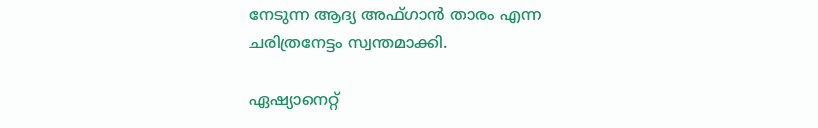നേടുന്ന ആദ്യ അഫ്ഗാൻ താരം എന്ന ചരിത്രനേട്ടം സ്വന്തമാക്കി.

ഏഷ്യാനെറ്റ്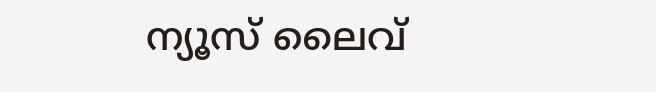ന്യൂസ് ലൈവ്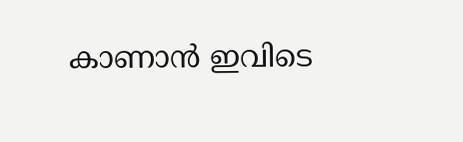കാണാന്‍ ഇവിടെ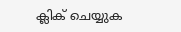ക്ലിക് ചെയ്യുക